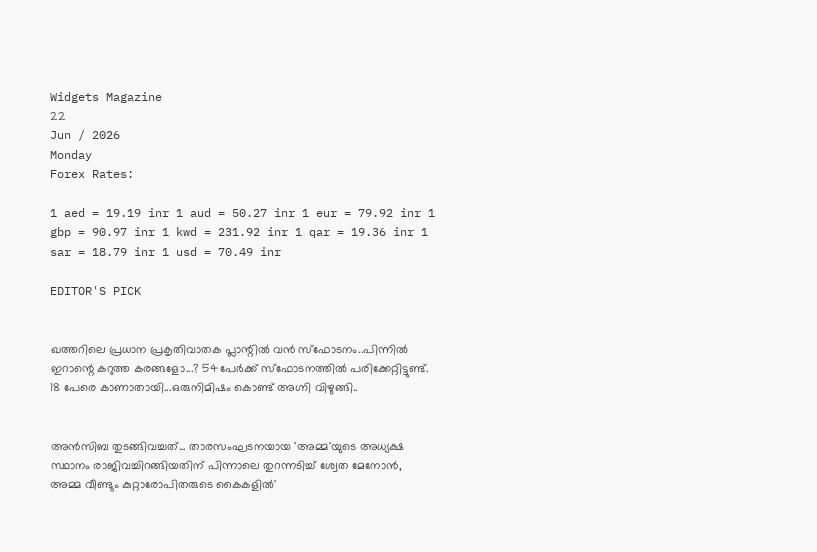Widgets Magazine
22
Jun / 2026
Monday
Forex Rates:

1 aed = 19.19 inr 1 aud = 50.27 inr 1 eur = 79.92 inr 1 gbp = 90.97 inr 1 kwd = 231.92 inr 1 qar = 19.36 inr 1 sar = 18.79 inr 1 usd = 70.49 inr

EDITOR'S PICK


ഖത്തറിലെ പ്രധാന പ്രകൃതിവാതക പ്ലാന്റിൽ വൻ സ്‌ഫോടനം..പിന്നിൽ ഇറാന്റെ കറുത്ത കരങ്ങളോ...? 54പേർക്ക് സ്‌ഫോടനത്തിൽ പരിക്കേറ്റിട്ടുണ്ട്. 18 പേരെ കാണാതായി...ഒരുനിമിഷം കൊണ്ട് അഗ്നി വിഴുങ്ങി..


അൻസിബ തുടങ്ങിവച്ചത്... താരസംഘടനയായ 'അമ്മ'യുടെ അധ്യക്ഷ സ്ഥാനം രാജിവച്ചിറങ്ങിയതിന് പിന്നാലെ തുറന്നടിച്ച് ശ്വേത മേനോൻ, അമ്മ വീണ്ടും കുറ്റാരോപിതരുടെ കൈകളിൽ'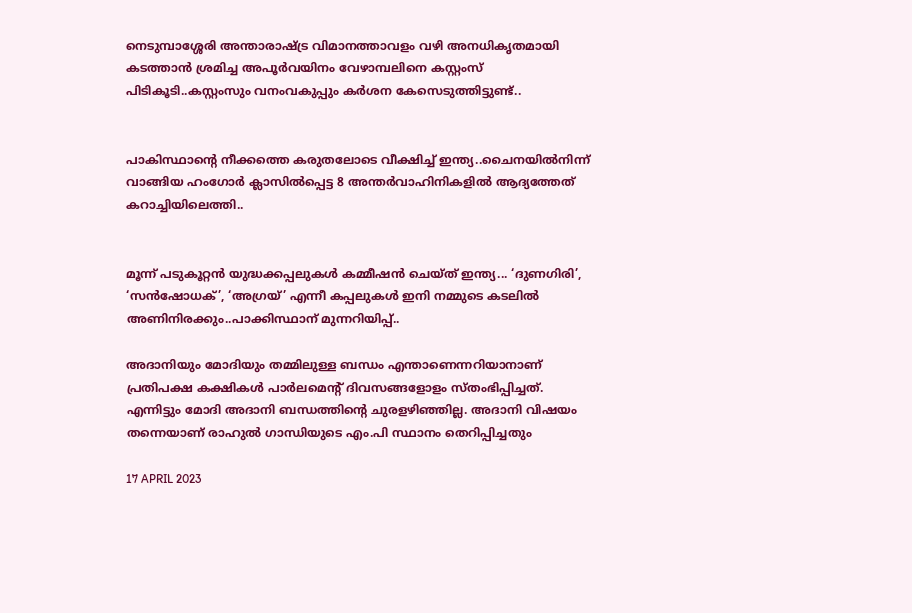നെടുമ്പാശ്ശേരി അന്താരാഷ്ട്ര വിമാനത്താവളം വഴി അനധികൃതമായി കടത്താൻ ശ്രമിച്ച അപൂർവയിനം വേഴാമ്പലിനെ കസ്റ്റംസ് പിടികൂടി..കസ്റ്റംസും വനംവകുപ്പും കർശന കേസെടുത്തിട്ടുണ്ട്..


പാകിസ്ഥാന്റെ നീക്കത്തെ കരുതലോടെ വീക്ഷിച്ച് ഇന്ത്യ..ചൈനയിൽനിന്ന് വാങ്ങിയ ഹംഗോർ ക്ലാസിൽപ്പെട്ട 8 അന്തർവാഹിനികളിൽ ആദ്യത്തേത് കറാച്ചിയിലെത്തി..


മൂന്ന് പടുകൂറ്റൻ യുദ്ധക്കപ്പലുകൾ കമ്മീഷൻ ചെയ്ത് ഇന്ത്യ... ‘ദുണഗിരി’, ‘സൻഷോധക്’, ‘അഗ്രയ്’ എന്നീ കപ്പലുകൾ ഇനി നമ്മുടെ കടലിൽ അണിനിരക്കും..പാക്കിസ്ഥാന് മുന്നറിയിപ്പ്..

അദാനിയും മോദിയും തമ്മിലുള്ള ബന്ധം എന്താണെന്നറിയാനാണ് പ്രതിപക്ഷ കക്ഷികള്‍ പാര്‍ലമെന്റ് ദിവസങ്ങളോളം സ്തംഭിപ്പിച്ചത്. എന്നിട്ടും മോദി അദാനി ബന്ധത്തിന്റെ ചുരളഴിഞ്ഞില്ല. അദാനി വിഷയം തന്നെയാണ് രാഹുല്‍ ഗാന്ധിയുടെ എം.പി സ്ഥാനം തെറിപ്പിച്ചതും

17 APRIL 2023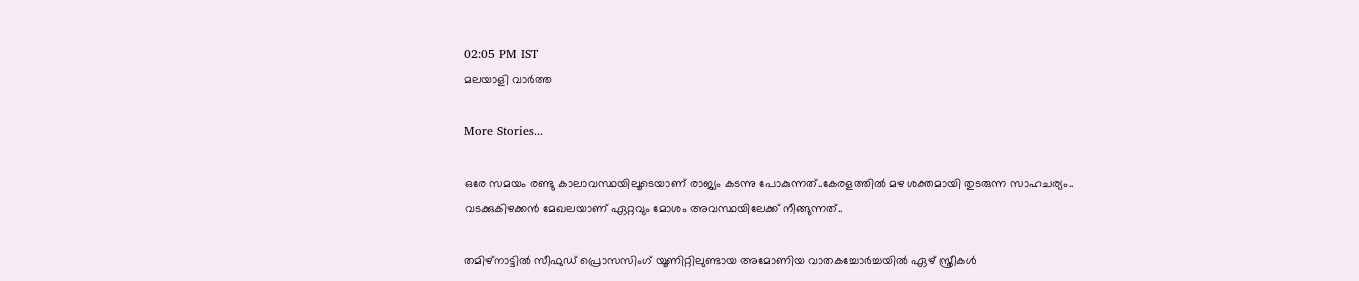02:05 PM IST
മലയാളി വാര്‍ത്ത

More Stories...

ഒരേ സമയം രണ്ടു കാലാവസ്ഥയിലൂടെയാണ് രാജ്യം കടന്നു പോകുന്നത്..കേരളത്തിൽ മഴ ശക്തമായി തുടരുന്ന സാഹചര്യം.. വടക്കുകിഴക്കൻ മേഖലയാണ് ഏറ്റവും മോശം അവസ്ഥയിലേക്ക് നീങ്ങുന്നത്..

തമിഴ്നാട്ടിൽ സീഫുഡ് പ്രൊസസിംഗ് യൂണിറ്റിലുണ്ടായ അമോണിയ വാതകച്ചോർച്ചയിൽ ഏഴ് സ്ത്രീകൾ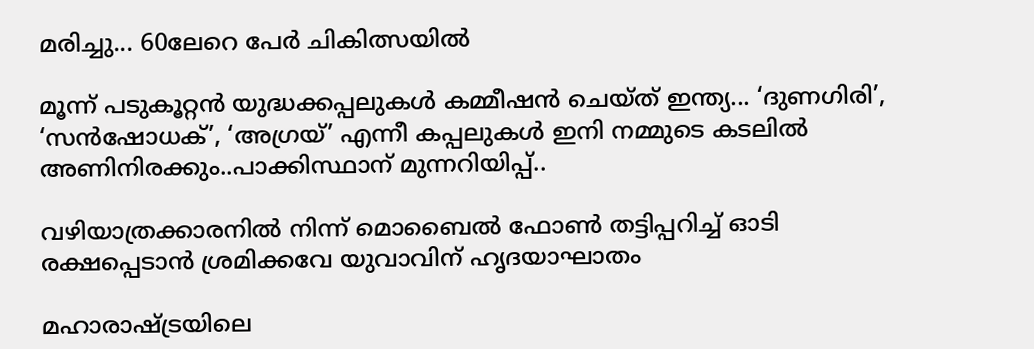മരിച്ചു... 60ലേറെ പേർ ചികിത്സയിൽ

മൂന്ന് പടുകൂറ്റൻ യുദ്ധക്കപ്പലുകൾ കമ്മീഷൻ ചെയ്ത് ഇന്ത്യ... ‘ദുണഗിരി’, ‘സൻഷോധക്’, ‘അഗ്രയ്’ എന്നീ കപ്പലുകൾ ഇനി നമ്മുടെ കടലിൽ അണിനിരക്കും..പാക്കിസ്ഥാന് മുന്നറിയിപ്പ്..

വഴിയാത്രക്കാരനിൽ നിന്ന് മൊബൈൽ ഫോൺ തട്ടിപ്പറിച്ച് ഓടി രക്ഷപ്പെടാൻ ശ്രമിക്കവേ യുവാവിന് ഹൃദയാഘാതം

മഹാരാഷ്ട്രയിലെ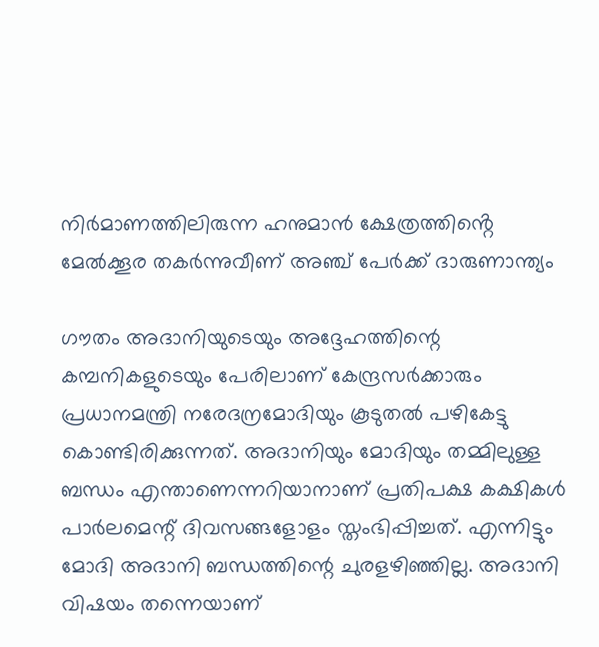നിർമാണത്തിലിരുന്ന ഹനുമാൻ ക്ഷേത്രത്തിൻ്റെ മേൽക്കൂര തകർന്നുവീണ് അഞ്ച് പേർക്ക് ദാരുണാന്ത്യം

ഗൗതം അദാനിയുടെയും അദ്ദേഹത്തിന്റെ കമ്പനികളുടെയും പേരിലാണ് കേന്ദ്രസര്‍ക്കാരും പ്രധാനമന്ത്രി നരേദന്രമോദിയും കൂടുതല്‍ പഴികേട്ടു കൊണ്ടിരിക്കുന്നത്. അദാനിയും മോദിയും തമ്മിലുള്ള ബന്ധം എന്താണെന്നറിയാനാണ് പ്രതിപക്ഷ കക്ഷികള്‍ പാര്‍ലമെന്റ് ദിവസങ്ങളോളം സ്തംഭിപ്പിച്ചത്. എന്നിട്ടും മോദി അദാനി ബന്ധത്തിന്റെ ചുരളഴിഞ്ഞില്ല. അദാനി വിഷയം തന്നെയാണ്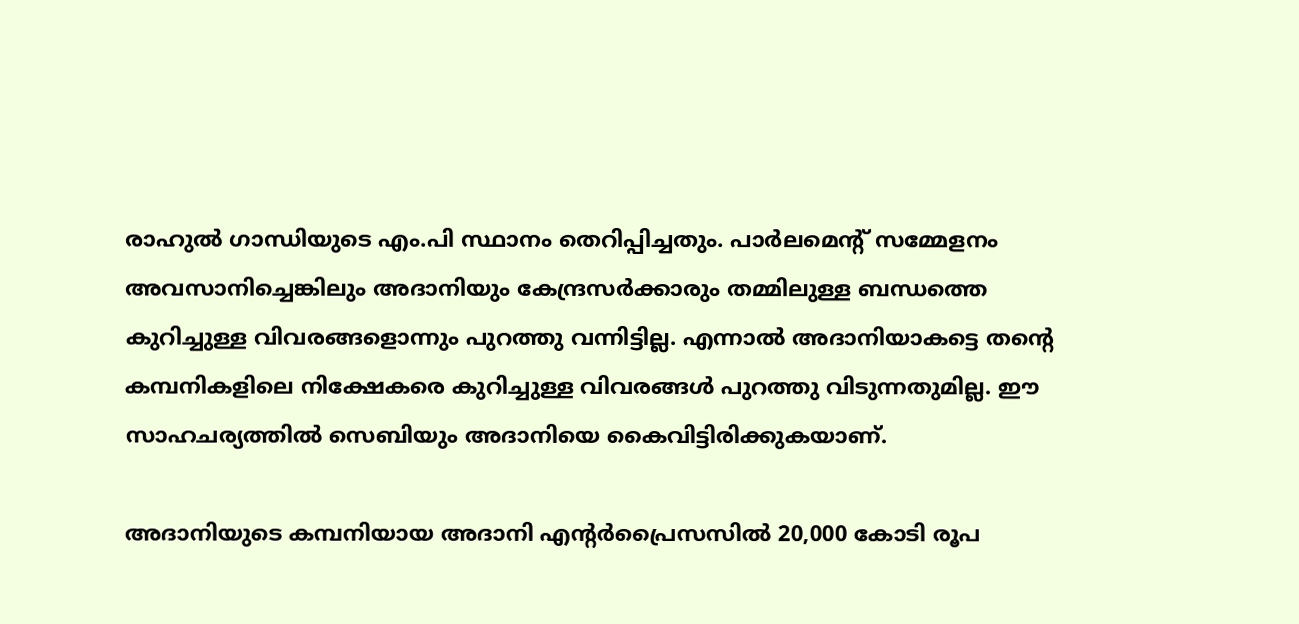രാഹുല്‍ ഗാന്ധിയുടെ എം.പി സ്ഥാനം തെറിപ്പിച്ചതും. പാര്‍ലമെന്റ് സമ്മേളനം അവസാനിച്ചെങ്കിലും അദാനിയും കേന്ദ്രസര്‍ക്കാരും തമ്മിലുള്ള ബന്ധത്തെ കുറിച്ചുള്ള വിവരങ്ങളൊന്നും പുറത്തു വന്നിട്ടില്ല. എന്നാല്‍ അദാനിയാകട്ടെ തന്റെ കമ്പനികളിലെ നിക്ഷേകരെ കുറിച്ചുള്ള വിവരങ്ങള്‍ പുറത്തു വിടുന്നതുമില്ല. ഈ സാഹചര്യത്തില്‍ സെബിയും അദാനിയെ കൈവിട്ടിരിക്കുകയാണ്.

അദാനിയുടെ കമ്പനിയായ അദാനി എന്റര്‍പ്രൈസസില്‍ 20,000 കോടി രൂപ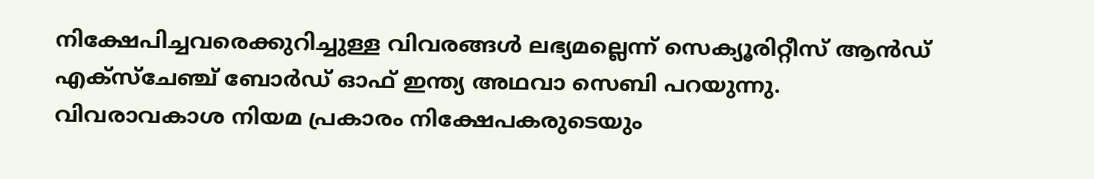നിക്ഷേപിച്ചവരെക്കുറിച്ചുള്ള വിവരങ്ങള്‍ ലഭ്യമല്ലെന്ന് സെക്യൂരിറ്റീസ് ആന്‍ഡ് എക്‌സ്‌ചേഞ്ച് ബോര്‍ഡ് ഓഫ് ഇന്ത്യ അഥവാ സെബി പറയുന്നു. വിവരാവകാശ നിയമ പ്രകാരം നിക്ഷേപകരുടെയും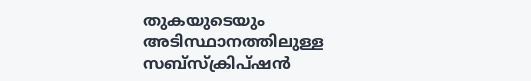തുകയുടെയും അടിസ്ഥാനത്തിലുള്ള സബ്സ്‌ക്രിപ്ഷന്‍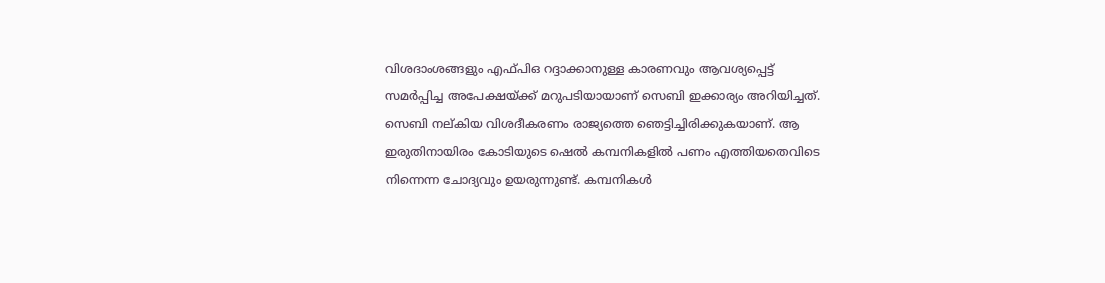വിശദാംശങ്ങളും എഫ്പിഒ റദ്ദാക്കാനുള്ള കാരണവും ആവശ്യപ്പെട്ട് സമര്‍പ്പിച്ച അപേക്ഷയ്ക്ക് മറുപടിയായാണ് സെബി ഇക്കാര്യം അറിയിച്ചത്. സെബി നല്കിയ വിശദീകരണം രാജ്യത്തെ ഞെട്ടിച്ചിരിക്കുകയാണ്. ആ ഇരുതിനായിരം കോടിയുടെ ഷെല്‍ കമ്പനികളില്‍ പണം എത്തിയതെവിടെ നിന്നെന്ന ചോദ്യവും ഉയരുന്നുണ്ട്. കമ്പനികള്‍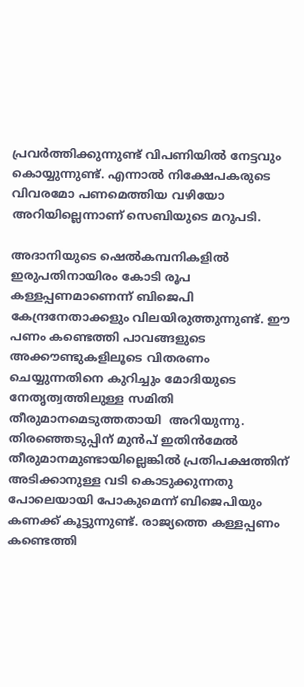പ്രവര്‍ത്തിക്കുന്നുണ്ട് വിപണിയില്‍ നേട്ടവും കൊയ്യുന്നുണ്ട്. എന്നാല്‍ നിക്ഷേപകരുടെ വിവരമോ പണമെത്തിയ വഴിയോ അറിയില്ലെന്നാണ് സെബിയുടെ മറുപടി.

അദാനിയുടെ ഷെല്‍കമ്പനികളില്‍ ഇരുപതിനായിരം കോടി രൂപ കള്ളപ്പണമാണെന്ന് ബിജെപി കേന്ദ്രനേതാക്കളും വിലയിരുത്തുന്നുണ്ട്. ഈ പണം കണ്ടെത്തി പാവങ്ങളുടെ അക്കൗണ്ടുകളിലൂടെ വിതരണം ചെയ്യുന്നതിനെ കുറിച്ചും മോദിയുടെ നേതൃത്വത്തിലുള്ള സമിതി തീരുമാനമെടുത്തതായി  അറിയുന്നു. തിരഞ്ഞെടുപ്പിന് മുന്‍പ് ഇതിന്‍മേല്‍ തീരുമാനമുണ്ടായില്ലെങ്കില്‍ പ്രതിപക്ഷത്തിന് അടിക്കാനുള്ള വടി കൊടുക്കുന്നതു പോലെയായി പോകുമെന്ന് ബിജെപിയും കണക്ക് കൂട്ടുന്നുണ്ട്. രാജ്യത്തെ കള്ളപ്പണം കണ്ടെത്തി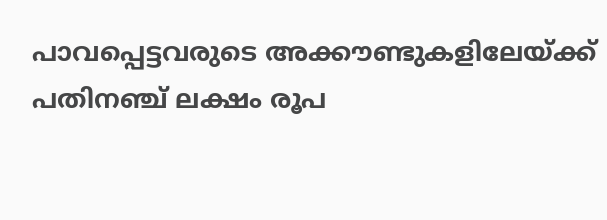പാവപ്പെട്ടവരുടെ അക്കൗണ്ടുകളിലേയ്ക്ക് പതിനഞ്ച് ലക്ഷം രൂപ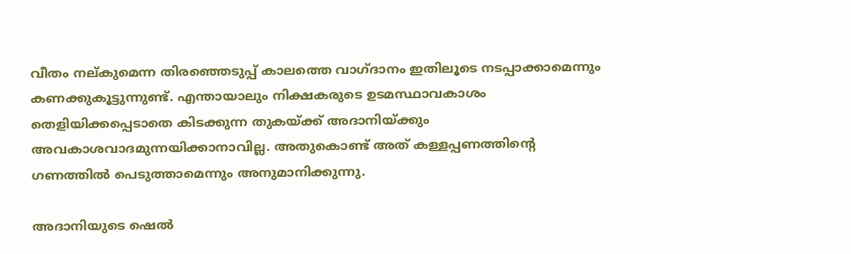വീതം നല്കുമെന്ന തിരഞ്ഞെടുപ്പ് കാലത്തെ വാഗ്ദാനം ഇതിലൂടെ നടപ്പാക്കാമെന്നും കണക്കുകൂട്ടുന്നുണ്ട്. എന്തായാലും നിക്ഷകരുടെ ഉടമസ്ഥാവകാശം തെളിയിക്കപ്പെടാതെ കിടക്കുന്ന തുകയ്ക്ക് അദാനിയ്ക്കും അവകാശവാദമുന്നയിക്കാനാവില്ല. അതുകൊണ്ട് അത് കള്ളപ്പണത്തിന്റെ ഗണത്തില്‍ പെടുത്താമെന്നും അനുമാനിക്കുന്നു.

അദാനിയുടെ ഷെല്‍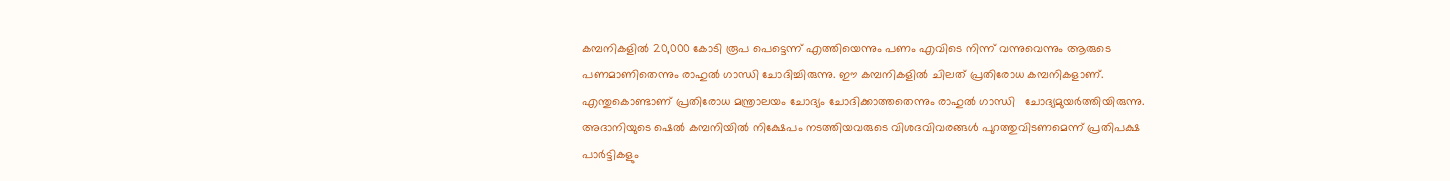കമ്പനികളില്‍ 20,000 കോടി രൂപ പെട്ടെന്ന് എത്തിയെന്നും പണം എവിടെ നിന്ന് വന്നുവെന്നും ആരുടെ പണമാണിതെന്നും രാഹുല്‍ ഗാന്ധി ചോദിച്ചിരുന്നു. ഈ കമ്പനികളില്‍ ചിലത് പ്രതിരോധ കമ്പനികളാണ്. എന്തുകൊണ്ടാണ് പ്രതിരോധ മന്ത്രാലയം ചോദ്യം ചോദിക്കാത്തതെന്നും രാഹുല്‍ ഗാന്ധി   ചോദ്യമുയര്‍ത്തിയിരുന്നു. അദാനിയുടെ ഷെല്‍ കമ്പനിയില്‍ നിക്ഷേപം നടത്തിയവരുടെ വിശദവിവരങ്ങള്‍ പുറത്തുവിടണമെന്ന് പ്രതിപക്ഷ പാര്‍ട്ടികളും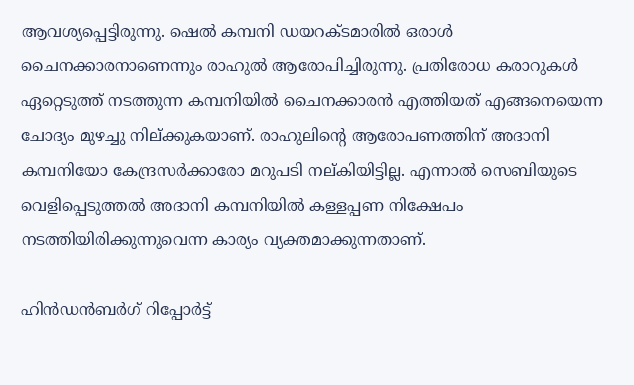ആവശ്യപ്പെട്ടിരുന്നു. ഷെല്‍ കമ്പനി ഡയറക്ടമാരില്‍ ഒരാള്‍ ചൈനക്കാരനാണെന്നും രാഹുല്‍ ആരോപിച്ചിരുന്നു. പ്രതിരോധ കരാറുകള്‍ ഏറ്റെടുത്ത് നടത്തുന്ന കമ്പനിയില്‍ ചൈനക്കാരന്‍ എത്തിയത് എങ്ങനെയെന്ന ചോദ്യം മുഴച്ചു നില്ക്കുകയാണ്. രാഹുലിന്റെ ആരോപണത്തിന് അദാനി കമ്പനിയോ കേന്ദ്രസര്‍ക്കാരോ മറുപടി നല്കിയിട്ടില്ല. എന്നാല്‍ സെബിയുടെ വെളിപ്പെടുത്തല്‍ അദാനി കമ്പനിയില്‍ കള്ളപ്പണ നിക്ഷേപം നടത്തിയിരിക്കുന്നുവെന്ന കാര്യം വ്യക്തമാക്കുന്നതാണ്.

ഹിന്‍ഡന്‍ബര്‍ഗ് റിപ്പോര്‍ട്ട്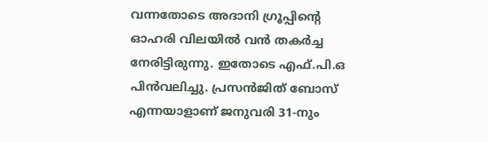വന്നതോടെ അദാനി ഗ്രൂപ്പിന്റെ ഓഹരി വിലയില്‍ വന്‍ തകര്‍ച്ച നേരിട്ടിരുന്നു. ഇതോടെ എഫ്.പി.ഒ പിന്‍വലിച്ചു. പ്രസന്‍ജിത് ബോസ് എന്നയാളാണ് ജനുവരി 31-നും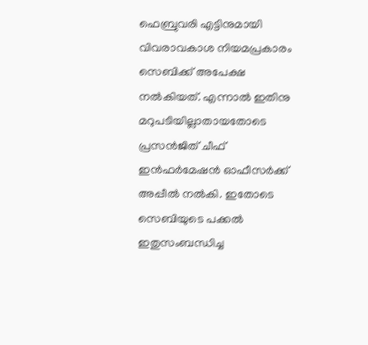ഫെബ്രുവരി എട്ടിനുമായി വിവരാവകാശ നിയമപ്രകാരം സെബിക്ക് അപേക്ഷ നല്‍കിയത്. എന്നാല്‍ ഇതിനു മറുപടിയില്ലാതായതോടെ പ്രസന്‍ജിത് ചീഫ് ഇന്‍ഫര്‍മേഷന്‍ ഓഫീസര്‍ക്ക് അപ്പീല്‍ നല്‍കി. ഇതോടെ സെബിയുടെ പക്കല്‍ ഇതുസംബന്ധിച്ച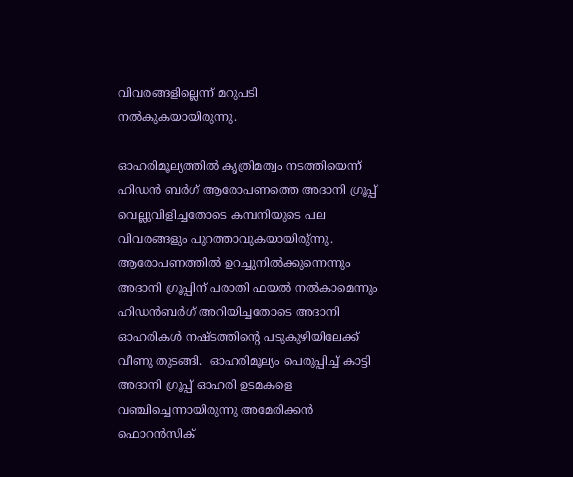വിവരങ്ങളില്ലെന്ന് മറുപടി നല്‍കുകയായിരുന്നു.

ഓഹരിമൂല്യത്തില്‍ കൃത്രിമത്വം നടത്തിയെന്ന് ഹിഡന്‍ ബര്‍ഗ് ആരോപണത്തെ അദാനി ഗ്രൂപ്പ് വെല്ലുവിളിച്ചതോടെ കമ്പനിയുടെ പല വിവരങ്ങളും പുറത്താവുകയായിരു്ന്നു.  ആരോപണത്തില്‍ ഉറച്ചുനില്‍ക്കുന്നെന്നും അദാനി ഗ്രൂപ്പിന് പരാതി ഫയല്‍ നല്‍കാമെന്നും ഹിഡന്‍ബര്‍ഗ് അറിയിച്ചതോടെ അദാനി ഓഹരികള്‍ നഷ്ടത്തിന്റെ പടുകുഴിയിലേക്ക് വീണു തുടങ്ങി.  ഓഹരിമൂല്യം പെരുപ്പിച്ച് കാട്ടി അദാനി ഗ്രൂപ്പ് ഓഹരി ഉടമകളെ വഞ്ചിച്ചെന്നായിരുന്നു അമേരിക്കന്‍ ഫൊറന്‍സിക്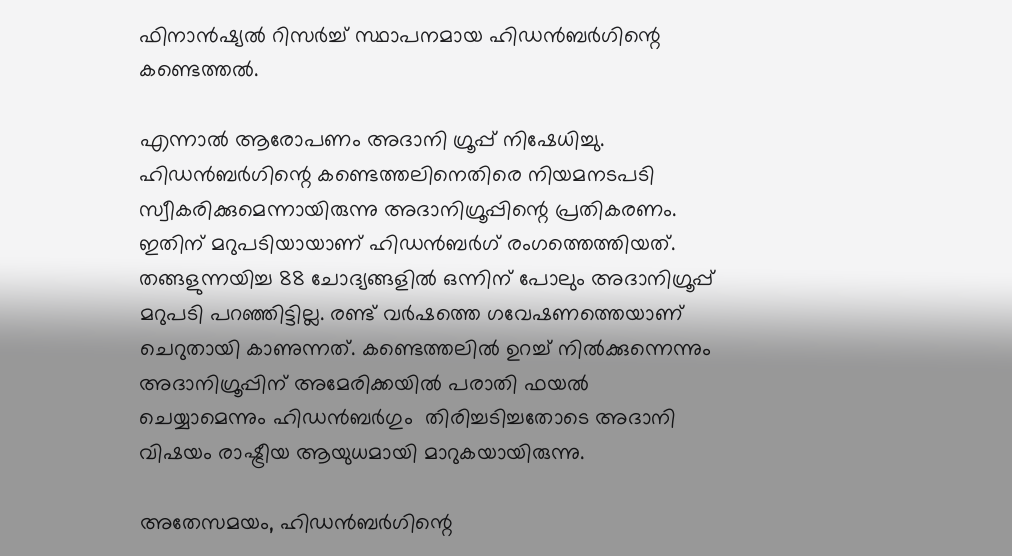ഫിനാന്‍ഷ്യല്‍ റിസര്‍ച്ച് സ്ഥാപനമായ ഹിഡന്‍ബര്‍ഗിന്റെ കണ്ടെത്തല്‍.

എന്നാല്‍ ആരോപണം അദാനി ഗ്രൂപ്പ് നിഷേധിച്ചു. ഹിഡന്‍ബര്‍ഗിന്റെ കണ്ടെത്തലിനെതിരെ നിയമനടപടി സ്വീകരിക്കുമെന്നായിരുന്നു അദാനിഗ്രൂപ്പിന്റെ പ്രതികരണം. ഇതിന് മറുപടിയായാണ് ഹിഡന്‍ബര്‍ഗ് രംഗത്തെത്തിയത്. തങ്ങളുന്നയിച്ച 88 ചോദ്യങ്ങളില്‍ ഒന്നിന് പോലും അദാനിഗ്രൂപ്പ് മറുപടി പറഞ്ഞിട്ടില്ല. രണ്ട് വര്‍ഷത്തെ ഗവേഷണത്തെയാണ് ചെറുതായി കാണുന്നത്. കണ്ടെത്തലില്‍ ഉറച്ച് നില്‍ക്കുന്നെന്നും അദാനിഗ്രൂപ്പിന് അമേരിക്കയില്‍ പരാതി ഫയല്‍ ചെയ്യാമെന്നും ഹിഡന്‍ബര്‍ഗും  തിരിച്ചടിച്ചതോടെ അദാനി വിഷയം രാഷ്ട്രീയ ആയുധമായി മാറുകയായിരുന്നു.

അതേസമയം, ഹിഡന്‍ബര്‍ഗിന്റെ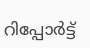റിപ്പോര്‍ട്ട്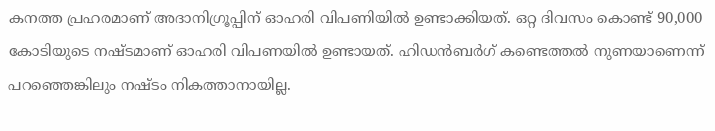കനത്ത പ്രഹരമാണ് അദാനിഗ്രൂപ്പിന് ഓഹരി വിപണിയില്‍ ഉണ്ടാക്കിയത്. ഒറ്റ ദിവസം കൊണ്ട് 90,000 കോടിയുടെ നഷ്ടമാണ് ഓഹരി വിപണയില്‍ ഉണ്ടായത്. ഹിഡന്‍ബര്‍ഗ് കണ്ടെത്തല്‍ നുണയാണെന്ന് പറഞ്ഞെങ്കിലും നഷ്ടം നികത്താനായില്ല.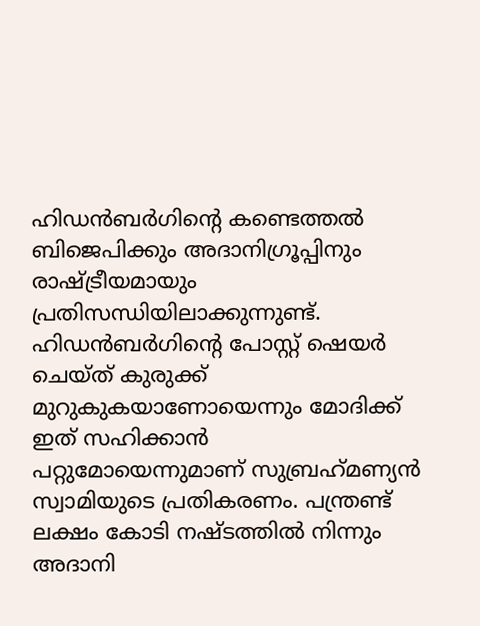ഹിഡന്‍ബര്‍ഗിന്റെ കണ്ടെത്തല്‍ ബിജെപിക്കും അദാനിഗ്രൂപ്പിനും രാഷ്ട്രീയമായും പ്രതിസന്ധിയിലാക്കുന്നുണ്ട്. ഹിഡന്‍ബര്‍ഗിന്റെ പോസ്റ്റ് ഷെയര്‍ ചെയ്ത് കുരുക്ക് മുറുകുകയാണോയെന്നും മോദിക്ക് ഇത് സഹിക്കാന്‍ പറ്റുമോയെന്നുമാണ് സുബ്രഹ്‌മണ്യന്‍ സ്വാമിയുടെ പ്രതികരണം. പന്ത്രണ്ട് ലക്ഷം കോടി നഷ്ടത്തില്‍ നിന്നും അദാനി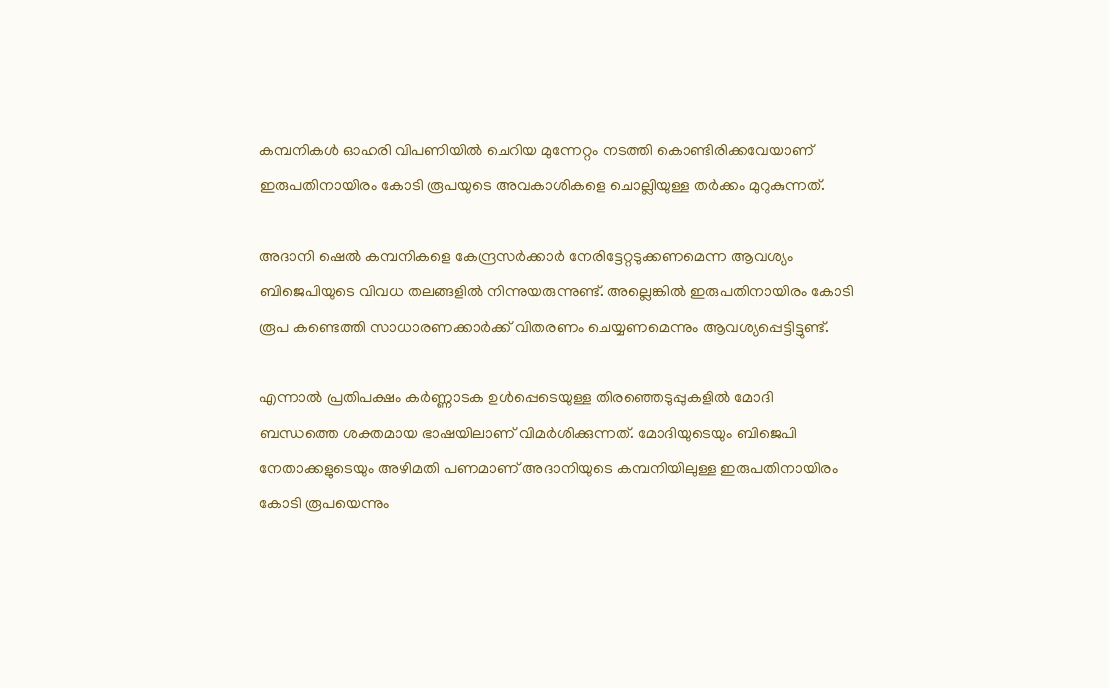കമ്പനികള്‍ ഓഹരി വിപണിയില്‍ ചെറിയ മുന്നേറ്റം നടത്തി കൊണ്ടിരിക്കവേയാണ് ഇരുപതിനായിരം കോടി രൂപയുടെ അവകാശികളെ ചൊല്ലിയുള്ള തര്‍ക്കം മുറുകുന്നത്.

അദാനി ഷെല്‍ കമ്പനികളെ കേന്ദ്രസര്‍ക്കാര്‍ നേരിട്ടേറ്റടുക്കണമെന്ന ആവശ്യം ബിജെപിയുടെ വിവധ തലങ്ങളില്‍ നിന്നുയരുന്നുണ്ട്. അല്ലെങ്കില്‍ ഇരുപതിനായിരം കോടി രൂപ കണ്ടെത്തി സാധാരണക്കാര്‍ക്ക് വിതരണം ചെയ്യണമെന്നും ആവശ്യപ്പെട്ടിട്ടുണ്ട്.

എന്നാല്‍ പ്രതിപക്ഷം കര്‍ണ്ണാടക ഉള്‍പ്പെടെയുള്ള തിരഞ്ഞെടുപ്പുകളില്‍ മോദി ബന്ധത്തെ ശക്തമായ ഭാഷയിലാണ് വിമര്‍ശിക്കുന്നത്. മോദിയുടെയും ബിജെപി നേതാക്കളുടെയും അഴിമതി പണമാണ് അദാനിയുടെ കമ്പനിയിലുള്ള ഇരുപതിനായിരം കോടി രൂപയെന്നും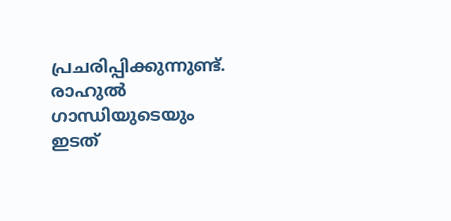പ്രചരിപ്പിക്കുന്നുണ്ട്. രാഹുല്‍ ഗാന്ധിയുടെയും ഇടത്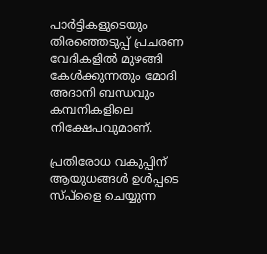പാര്‍ട്ടികളുടെയും തിരഞ്ഞെടുപ്പ് പ്രചരണ വേദികളില്‍ മുഴങ്ങി കേള്‍ക്കുന്നതും മോദി അദാനി ബന്ധവും കമ്പനികളിലെ നിക്ഷേപവുമാണ്.

പ്രതിരോധ വകുപ്പിന് ആയുധങ്ങള്‍ ഉള്‍പ്പടെ സ്പ്‌ളൈ ചെയ്യുന്ന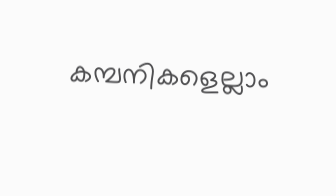കമ്പനികളെല്ലാം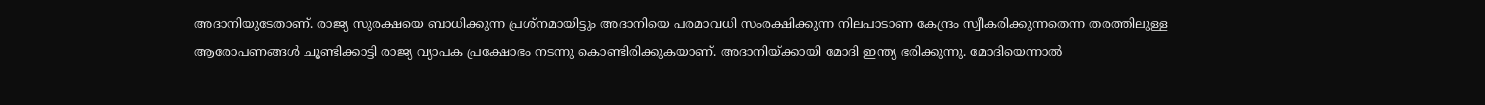അദാനിയുടേതാണ്. രാജ്യ സുരക്ഷയെ ബാധിക്കുന്ന പ്രശ്‌നമായിട്ടും അദാനിയെ പരമാവധി സംരക്ഷിക്കുന്ന നിലപാടാണ കേന്ദ്രം സ്വീകരിക്കുന്നതെന്ന തരത്തിലുള്ള ആരോപണങ്ങള്‍ ചൂണ്ടിക്കാട്ടി രാജ്യ വ്യാപക പ്രക്ഷോഭം നടന്നു കൊണ്ടിരിക്കുകയാണ്. അദാനിയ്ക്കായി മോദി ഇന്ത്യ ഭരിക്കുന്നു. മോദിയെന്നാല്‍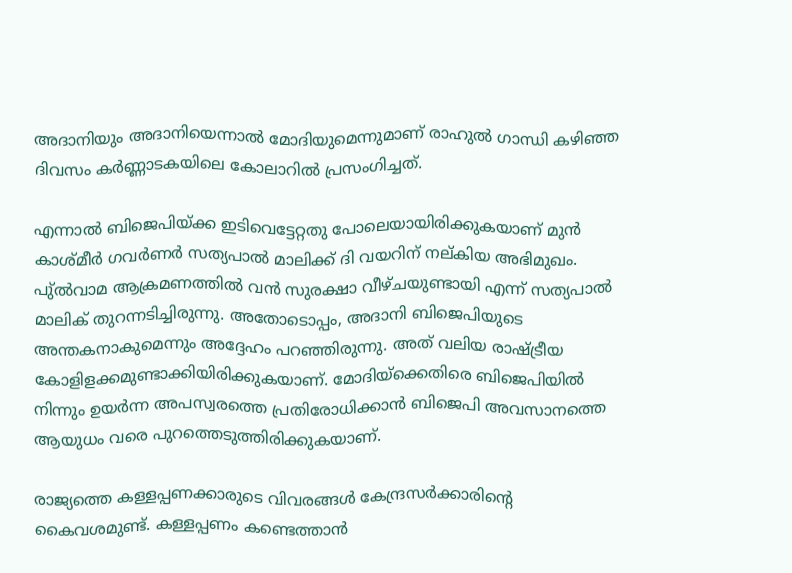അദാനിയും അദാനിയെന്നാല്‍ മോദിയുമെന്നുമാണ് രാഹുല്‍ ഗാന്ധി കഴിഞ്ഞ ദിവസം കര്‍ണ്ണാടകയിലെ കോലാറില്‍ പ്രസംഗിച്ചത്.

എന്നാല്‍ ബിജെപിയ്ക്ക ഇടിവെട്ടേറ്റതു പോലെയായിരിക്കുകയാണ് മുന്‍ കാശ്മീര്‍ ഗവര്‍ണര്‍ സത്യപാല്‍ മാലിക്ക് ദി വയറിന് നല്കിയ അഭിമുഖം. പു്ല്‍വാമ ആക്രമണത്തില്‍ വന്‍ സുരക്ഷാ വീഴ്ചയുണ്ടായി എന്ന് സത്യപാല്‍ മാലിക് തുറന്നടിച്ചിരുന്നു. അതോടൊപ്പം, അദാനി ബിജെപിയുടെ അന്തകനാകുമെന്നും അദ്ദേഹം പറഞ്ഞിരുന്നു. അത് വലിയ രാഷ്ട്രീയ കോളിളക്കമുണ്ടാക്കിയിരിക്കുകയാണ്. മോദിയ്‌ക്കെതിരെ ബിജെപിയില്‍ നിന്നും ഉയര്‍ന്ന അപസ്വരത്തെ പ്രതിരോധിക്കാന്‍ ബിജെപി അവസാനത്തെ ആയുധം വരെ പുറത്തെടുത്തിരിക്കുകയാണ്.

രാജ്യത്തെ കള്ളപ്പണക്കാരുടെ വിവരങ്ങള്‍ കേന്ദ്രസര്‍ക്കാരിന്റെ കൈവശമുണ്ട്. കള്ളപ്പണം കണ്ടെത്താന്‍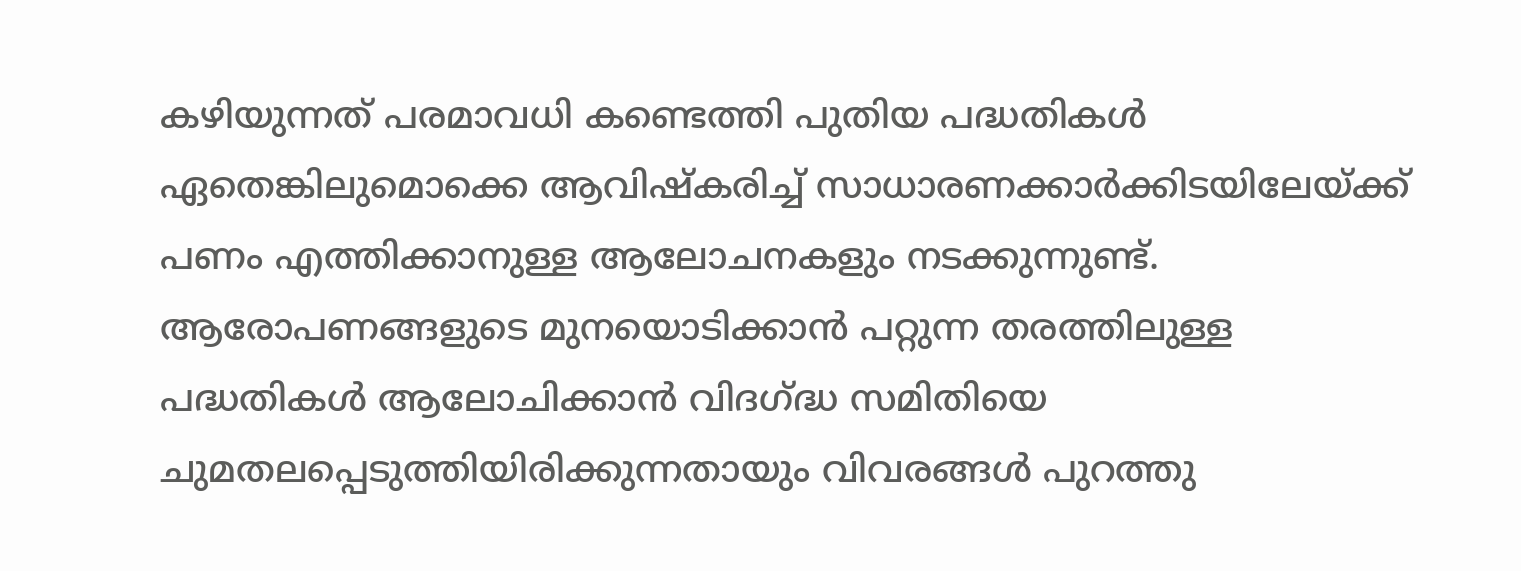കഴിയുന്നത് പരമാവധി കണ്ടെത്തി പുതിയ പദ്ധതികള്‍ ഏതെങ്കിലുമൊക്കെ ആവിഷ്‌കരിച്ച് സാധാരണക്കാര്‍ക്കിടയിലേയ്ക്ക് പണം എത്തിക്കാനുള്ള ആലോചനകളും നടക്കുന്നുണ്ട്. ആരോപണങ്ങളുടെ മുനയൊടിക്കാന്‍ പറ്റുന്ന തരത്തിലുള്ള പദ്ധതികള്‍ ആലോചിക്കാന്‍ വിദഗ്ദ്ധ സമിതിയെ ചുമതലപ്പെടുത്തിയിരിക്കുന്നതായും വിവരങ്ങള്‍ പുറത്തു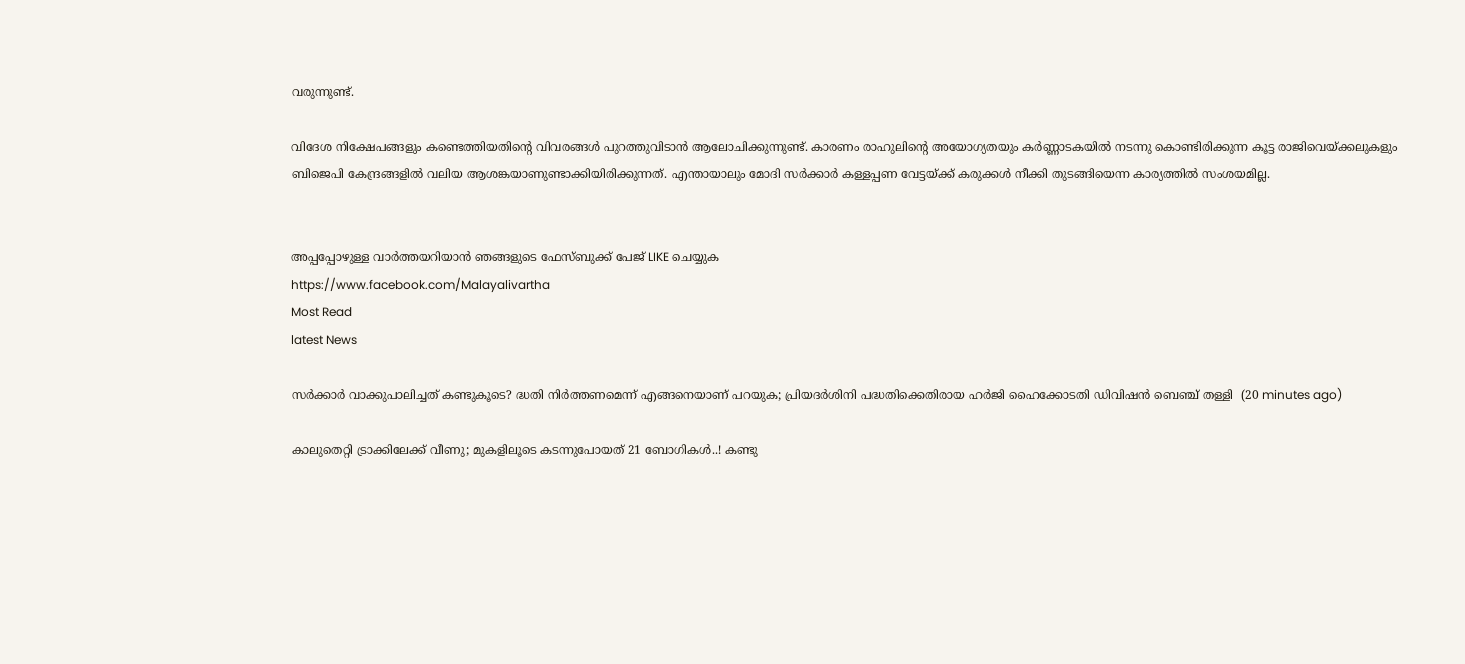വരുന്നുണ്ട്.

വിദേശ നിക്ഷേപങ്ങളും കണ്ടെത്തിയതിന്റെ വിവരങ്ങള്‍ പുറത്തുവിടാന്‍ ആലോചിക്കുന്നുണ്ട്. കാരണം രാഹുലിന്റെ അയോഗ്യതയും കര്‍ണ്ണാടകയില്‍ നടന്നു കൊണ്ടിരിക്കുന്ന കൂട്ട രാജിവെയ്ക്കലുകളും ബിജെപി കേന്ദ്രങ്ങളില്‍ വലിയ ആശങ്കയാണുണ്ടാക്കിയിരിക്കുന്നത്. എന്തായാലും മോദി സര്‍ക്കാര്‍ കള്ളപ്പണ വേട്ടയ്ക്ക് കരുക്കള്‍ നീക്കി തുടങ്ങിയെന്ന കാര്യത്തില്‍ സംശയമില്ല.


അപ്പപ്പോഴുള്ള വാര്‍ത്തയറിയാന്‍ ഞങ്ങളുടെ ഫേസ്‌ബുക്ക്‌ പേജ് LIKE ചെയ്യുക
https://www.facebook.com/Malayalivartha
Most Read
latest News

സര്‍ക്കാര്‍ വാക്കുപാലിച്ചത് കണ്ടുകൂടെ? ദ്ധതി നിര്‍ത്തണമെന്ന് എങ്ങനെയാണ് പറയുക; പ്രിയദര്‍ശിനി പദ്ധതിക്കെതിരായ ഹർജി ഹൈക്കോടതി ഡിവിഷന്‍ ബെഞ്ച് തള്ളി  (20 minutes ago)

കാലുതെറ്റി ട്രാക്കിലേക്ക് വീണു; മുകളിലൂടെ കടന്നുപോയത് 21 ബോഗികള്‍..! കണ്ടു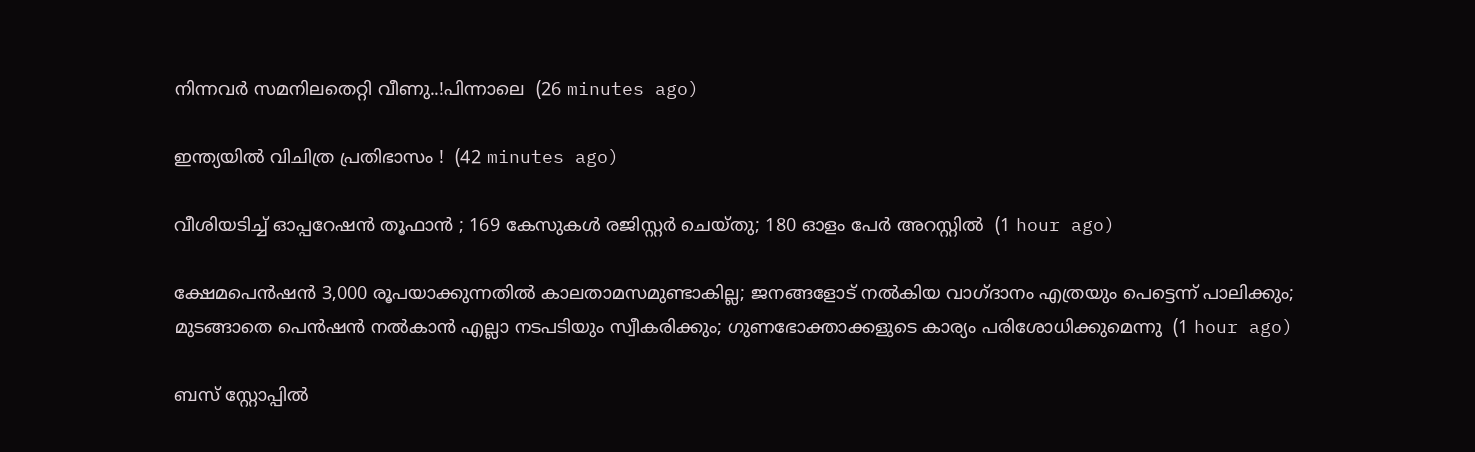നിന്നവർ സമനിലതെറ്റി വീണു..!പിന്നാലെ  (26 minutes ago)

ഇന്ത്യയിൽ വിചിത്ര പ്രതിഭാസം !  (42 minutes ago)

വീശിയടിച്ച് ഓപ്പറേഷൻ തൂഫാൻ ; 169 കേസുകൾ രജിസ്റ്റർ ചെയ്തു; 180 ഓളം പേർ അറസ്റ്റിൽ  (1 hour ago)

ക്ഷേമപെൻഷൻ 3,000 രൂപയാക്കുന്നതിൽ കാലതാമസമുണ്ടാകില്ല; ജനങ്ങളോട് നൽകിയ വാഗ്ദാനം എത്രയും പെട്ടെന്ന് പാലിക്കും; മുടങ്ങാതെ പെൻഷൻ നൽകാൻ എല്ലാ നടപടിയും സ്വീകരിക്കും; ഗുണഭോക്താക്കളുടെ കാര്യം പരിശോധിക്കുമെന്നു  (1 hour ago)

ബസ് സ്റ്റോപ്പിൽ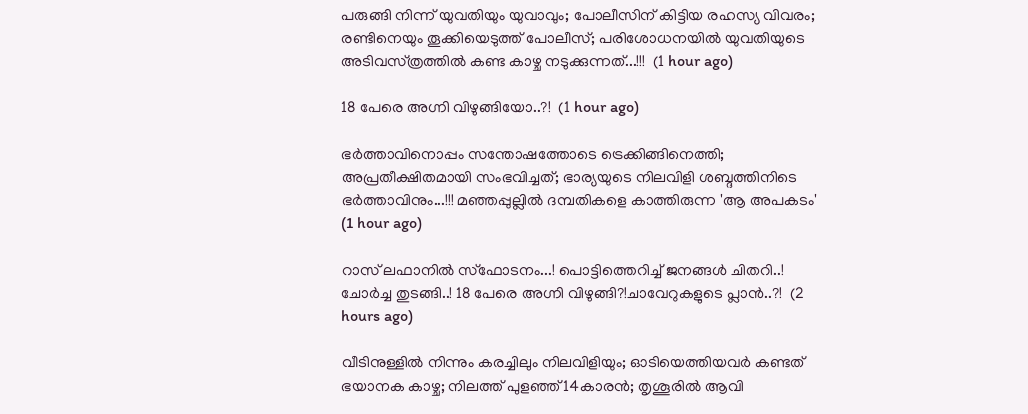പരുങ്ങി നിന്ന് യുവതിയും യുവാവും; പോലീസിന് കിട്ടിയ രഹസ്യ വിവരം; രണ്ടിനെയും തൂക്കിയെടുത്ത് പോലീസ്; പരിശോധനയിൽ യുവതിയുടെ അടിവസ്‌ത്രത്തിൽ കണ്ട കാഴ്ച നടുക്കുന്നത്...!!!  (1 hour ago)

18 പേരെ അഗ്നി വിഴുങ്ങിയോ..?!  (1 hour ago)

ഭർത്താവിനൊപ്പം സന്തോഷത്തോടെ ട്രെക്കിങ്ങിനെത്തി; അപ്രതീക്ഷിതമായി സംഭവിച്ചത്; ഭാര്യയുടെ നിലവിളി ശബ്ദത്തിനിടെ ഭർത്താവിനും...!!! മഞ്ഞപ്പുല്ലിൽ ദമ്പതികളെ കാത്തിരുന്ന 'ആ അപകടം'  (1 hour ago)

റാസ് ലഫാനിൽ സ്ഫോടനം...! പൊട്ടിത്തെറിച്ച് ജനങ്ങൾ ചിതറി..! ചോർച്ച തുടങ്ങി..! 18 പേരെ അഗ്നി വിഴുങ്ങി?!ചാവേറുകളുടെ പ്ലാൻ..?!  (2 hours ago)

വീടിനുള്ളിൽ നിന്നും കരച്ചിലും നിലവിളിയും; ഓടിയെത്തിയവർ കണ്ടത് ഭയാനക കാഴ്ച; നിലത്ത് പുളഞ്ഞ് 14കാരൻ; തൃശൂരിൽ ആവി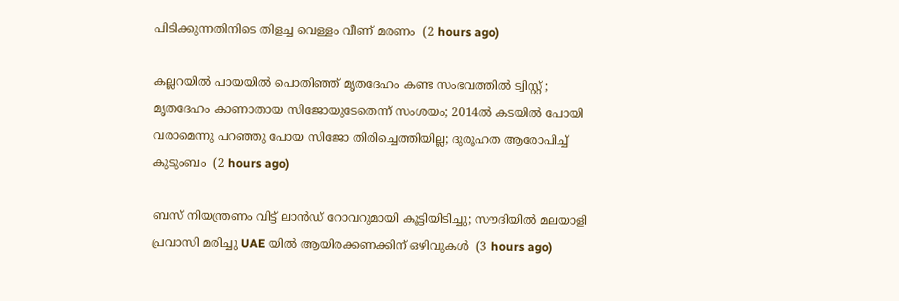പിടിക്കുന്നതിനിടെ തിളച്ച വെള്ളം വീണ് മരണം  (2 hours ago)

കല്ലറയിൽ പായയിൽ പൊതിഞ്ഞ് മൃതദേഹം കണ്ട സംഭവത്തിൽ ട്വിസ്റ്റ് ; മൃതദേഹം കാണാതായ സിജോയുടേതെന്ന് സംശയം; 2014ൽ കടയിൽ പോയി വരാമെന്നു പറഞ്ഞു പോയ സിജോ തിരിച്ചെത്തിയില്ല; ദുരൂഹത ആരോപിച്ച് കുടുംബം  (2 hours ago)

ബസ് നിയന്ത്രണം വിട്ട് ലാൻഡ് റോവറുമായി കൂട്ടിയിടിച്ചു; സൗദിയിൽ മലയാളി പ്രവാസി മരിച്ചു UAE യിൽ ആയിരക്കണക്കിന് ഒഴിവുകൾ  (3 hours ago)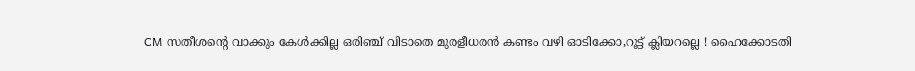CM സതീശന്റെ വാക്കും കേള്‍ക്കില്ല ഒരിഞ്ച് വിടാതെ മുരളീധരന്‍ കണ്ടം വഴി ഓടിക്കോ,റൂട്ട് ക്ലിയറല്ലെ ! ഹൈക്കോടതി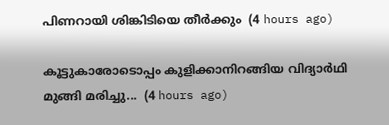പിണറായി ശിങ്കിടിയെ തീർക്കും  (4 hours ago)

കൂട്ടുകാരോടൊപ്പം കുളിക്കാനിറങ്ങിയ വിദ്യാർഥി മുങ്ങി മരിച്ചു...  (4 hours ago)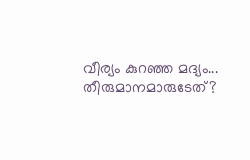വീര്യം കുറഞ്ഞ മദ്യം... തീരുമാനമാരുടേത്?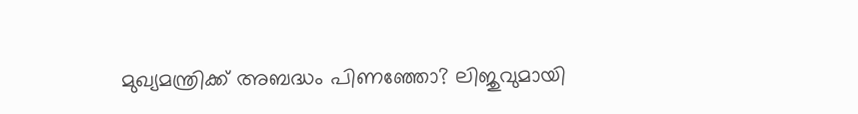മുഖ്യമന്ത്രിക്ക് അബദ്ധം പിണഞ്ഞോ? ലിജുവുമായി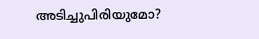അടിച്ചുപിരിയുമോ?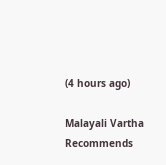(4 hours ago)

Malayali Vartha Recommends